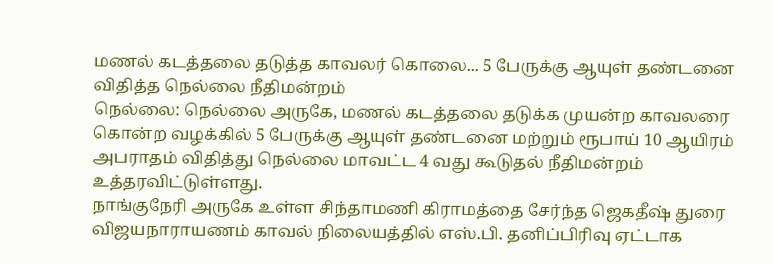மணல் கடத்தலை தடுத்த காவலர் கொலை... 5 பேருக்கு ஆயுள் தண்டனை விதித்த நெல்லை நீதிமன்றம்
நெல்லை: நெல்லை அருகே, மணல் கடத்தலை தடுக்க முயன்ற காவலரை கொன்ற வழக்கில் 5 பேருக்கு ஆயுள் தண்டனை மற்றும் ரூபாய் 10 ஆயிரம் அபராதம் விதித்து நெல்லை மாவட்ட 4 வது கூடுதல் நீதிமன்றம் உத்தரவிட்டுள்ளது.
நாங்குநேரி அருகே உள்ள சிந்தாமணி கிராமத்தை சேர்ந்த ஜெகதீஷ் துரை விஜயநாராயணம் காவல் நிலையத்தில் எஸ்.பி. தனிப்பிரிவு ஏட்டாக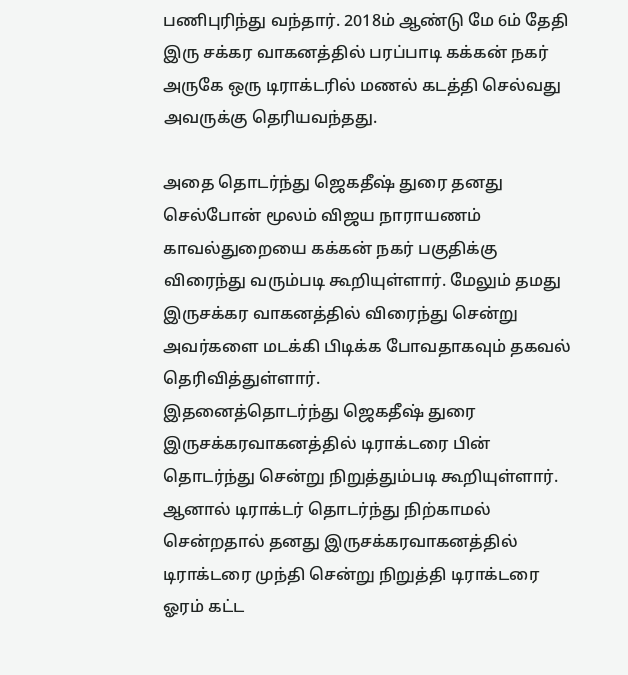பணிபுரிந்து வந்தார். 2018ம் ஆண்டு மே 6ம் தேதி இரு சக்கர வாகனத்தில் பரப்பாடி கக்கன் நகர் அருகே ஒரு டிராக்டரில் மணல் கடத்தி செல்வது அவருக்கு தெரியவந்தது.

அதை தொடர்ந்து ஜெகதீஷ் துரை தனது செல்போன் மூலம் விஜய நாராயணம் காவல்துறையை கக்கன் நகர் பகுதிக்கு விரைந்து வரும்படி கூறியுள்ளார். மேலும் தமது இருசக்கர வாகனத்தில் விரைந்து சென்று அவர்களை மடக்கி பிடிக்க போவதாகவும் தகவல் தெரிவித்துள்ளார்.
இதனைத்தொடர்ந்து ஜெகதீஷ் துரை இருசக்கரவாகனத்தில் டிராக்டரை பின் தொடர்ந்து சென்று நிறுத்தும்படி கூறியுள்ளார். ஆனால் டிராக்டர் தொடர்ந்து நிற்காமல் சென்றதால் தனது இருசக்கரவாகனத்தில் டிராக்டரை முந்தி சென்று நிறுத்தி டிராக்டரை ஓரம் கட்ட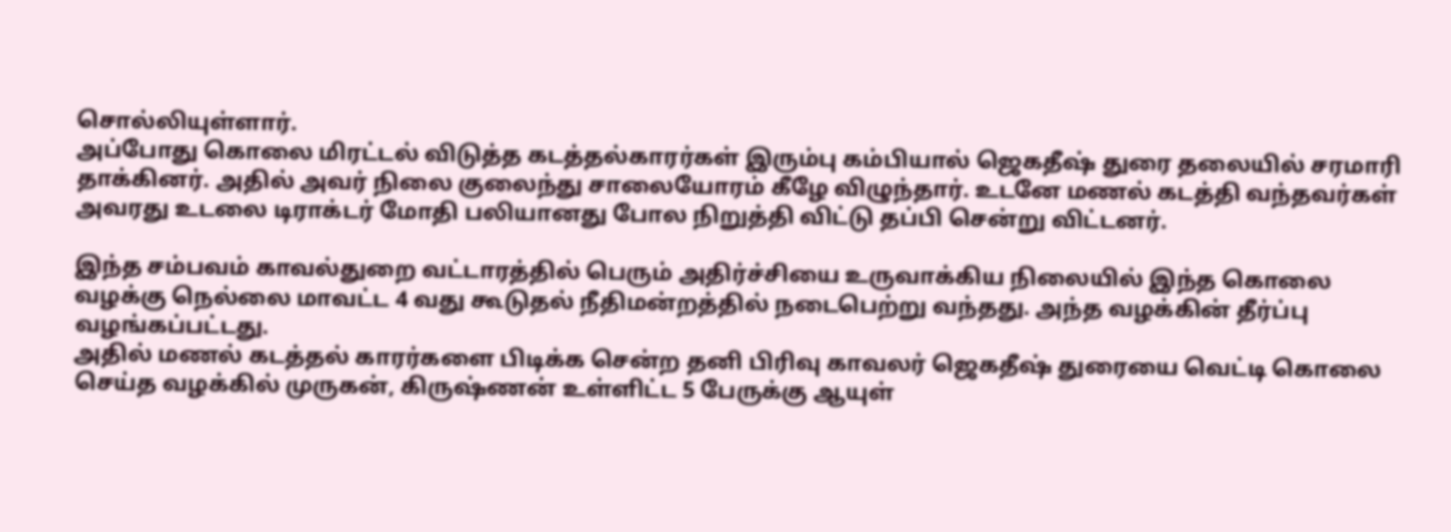சொல்லியுள்ளார்.
அப்போது கொலை மிரட்டல் விடுத்த கடத்தல்காரர்கள் இரும்பு கம்பியால் ஜெகதீஷ் துரை தலையில் சரமாரி தாக்கினர். அதில் அவர் நிலை குலைந்து சாலையோரம் கீழே விழுந்தார். உடனே மணல் கடத்தி வந்தவர்கள் அவரது உடலை டிராக்டர் மோதி பலியானது போல நிறுத்தி விட்டு தப்பி சென்று விட்டனர்.

இந்த சம்பவம் காவல்துறை வட்டாரத்தில் பெரும் அதிர்ச்சியை உருவாக்கிய நிலையில் இந்த கொலை வழக்கு நெல்லை மாவட்ட 4 வது கூடுதல் நீதிமன்றத்தில் நடைபெற்று வந்தது. அந்த வழக்கின் தீர்ப்பு வழங்கப்பட்டது.
அதில் மணல் கடத்தல் காரர்களை பிடிக்க சென்ற தனி பிரிவு காவலர் ஜெகதீஷ் துரையை வெட்டி கொலை செய்த வழக்கில் முருகன், கிருஷ்ணன் உள்ளிட்ட 5 பேருக்கு ஆயுள்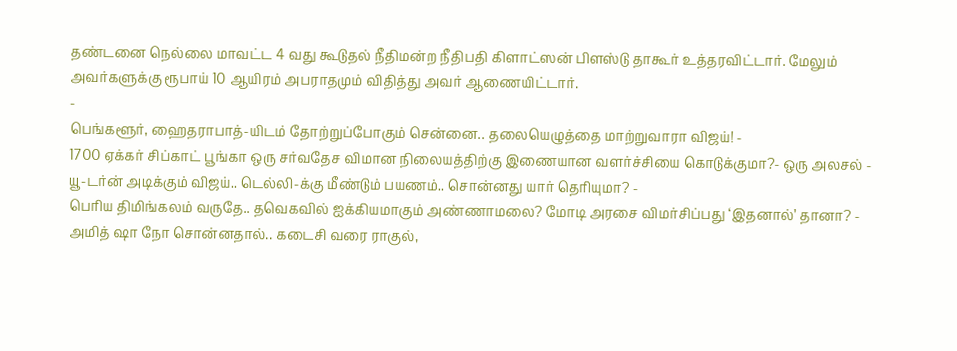தண்டனை நெல்லை மாவட்ட 4 வது கூடுதல் நீதிமன்ற நீதிபதி கிளாட்ஸன் பிளஸ்டு தாகூர் உத்தரவிட்டார். மேலும் அவர்களுக்கு ரூபாய் 10 ஆயிரம் அபராதமும் விதித்து அவர் ஆணையிட்டார்.
-
பெங்களூர், ஹைதராபாத்-யிடம் தோற்றுப்போகும் சென்னை.. தலையெழுத்தை மாற்றுவாரா விஜய்! -
1700 ஏக்கர் சிப்காட் பூங்கா ஒரு சர்வதேச விமான நிலையத்திற்கு இணையான வளர்ச்சியை கொடுக்குமா?- ஒரு அலசல் -
யூ-டர்ன் அடிக்கும் விஜய்.. டெல்லி-க்கு மீண்டும் பயணம்.. சொன்னது யார் தெரியுமா? -
பெரிய திமிங்கலம் வருதே.. தவெகவில் ஐக்கியமாகும் அண்ணாமலை? மோடி அரசை விமர்சிப்பது ‘இதனால்’ தானா? -
அமித் ஷா நோ சொன்னதால்.. கடைசி வரை ராகுல்,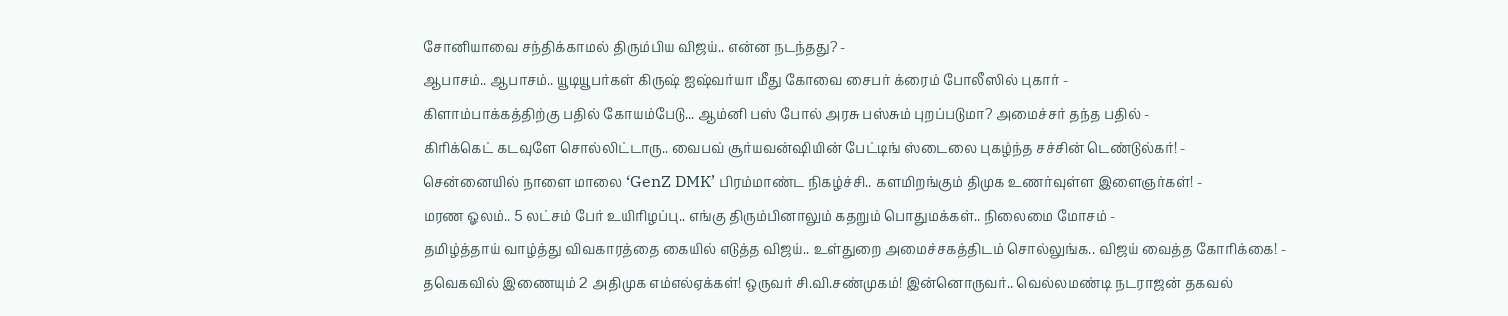சோனியாவை சந்திக்காமல் திரும்பிய விஜய்.. என்ன நடந்தது? -
ஆபாசம்.. ஆபாசம்.. யூடியூபர்கள் கிருஷ் ஐஷ்வர்யா மீது கோவை சைபர் க்ரைம் போலீஸில் புகார் -
கிளாம்பாக்கத்திற்கு பதில் கோயம்பேடு... ஆம்னி பஸ் போல் அரசு பஸ்சும் புறப்படுமா? அமைச்சர் தந்த பதில் -
கிரிக்கெட் கடவுளே சொல்லிட்டாரு.. வைபவ் சூர்யவன்ஷியின் பேட்டிங் ஸ்டைலை புகழ்ந்த சச்சின் டெண்டுல்கர்! -
சென்னையில் நாளை மாலை ‘GenZ DMK’ பிரம்மாண்ட நிகழ்ச்சி.. களமிறங்கும் திமுக உணர்வுள்ள இளைஞர்கள்! -
மரண ஓலம்.. 5 லட்சம் பேர் உயிரிழப்பு.. எங்கு திரும்பினாலும் கதறும் பொதுமக்கள்.. நிலைமை மோசம் -
தமிழ்த்தாய் வாழ்த்து விவகாரத்தை கையில் எடுத்த விஜய்.. உள்துறை அமைச்சகத்திடம் சொல்லுங்க.. விஜய் வைத்த கோரிக்கை! -
தவெகவில் இணையும் 2 அதிமுக எம்எல்ஏக்கள்! ஒருவர் சி.வி.சண்முகம்! இன்னொருவர்.. வெல்லமண்டி நடராஜன் தகவல்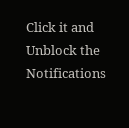Click it and Unblock the Notifications